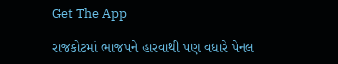Get The App

રાજકોટમાં ભાજપને હારવાથી પણ વધારે પેનલ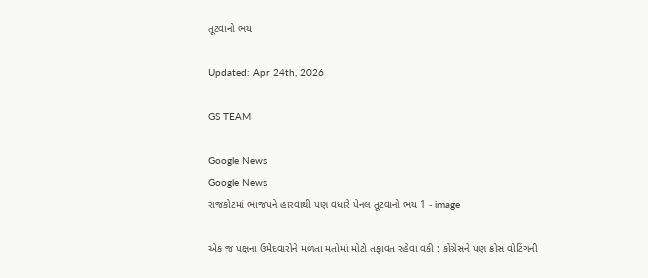તૂટવાનો ભય

Updated: Apr 24th, 2026

GS TEAM

Google News
Google News
રાજકોટમાં ભાજપને હારવાથી પણ વધારે પેનલ તૂટવાનો ભય 1 - image

એક જ પક્ષના ઉમેદવારોને મળતા મતોમાં મોટો તફાવત રહેવા વકી : કોંગ્રેસને પણ ક્રોસ વોટિંગની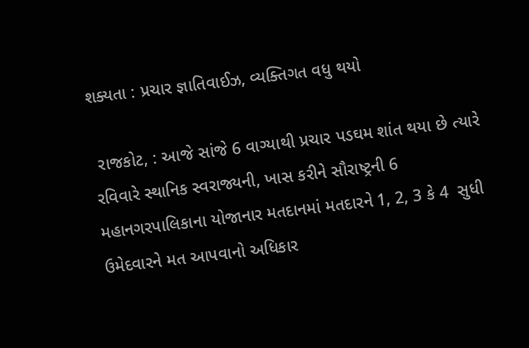શક્યતા : પ્રચાર જ્ઞાતિવાઈઝ, વ્યક્તિગત વધુ થયો

 રાજકોટ, : આજે સાંજે 6 વાગ્યાથી પ્રચાર પડઘમ શાંત થયા છે ત્યારે રવિવારે સ્થાનિક સ્વરાજ્યની, ખાસ કરીને સૌરાષ્ટ્રની 6 મહાનગરપાલિકાના યોજાનાર મતદાનમાં મતદારને 1, 2, 3 કે 4  સુધી ઉમેદવારને મત આપવાનો અધિકાર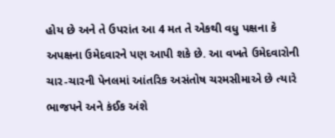હોય છે અને તે ઉપરાંત આ 4 મત તે એકથી વધુ પક્ષના કે અપક્ષના ઉમેદવારને પણ આપી શકે છે. આ વખતે ઉમેદવારોની ચાર-ચારની પેનલમાં આંતરિક અસંતોષ ચરમસીમાએ છે ત્યારે ભાજપને અને કંઈક અંશે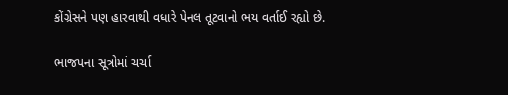કોંગ્રેસને પણ હારવાથી વધારે પેનલ તૂટવાનો ભય વર્તાઈ રહ્યો છે.

ભાજપના સૂત્રોમાં ચર્ચા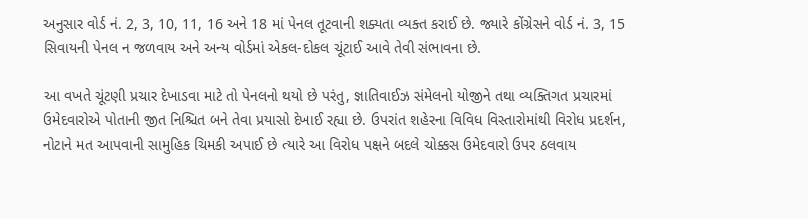અનુસાર વોર્ડ નં. 2, 3, 10, 11, 16 અને 18 માં પેનલ તૂટવાની શક્યતા વ્યક્ત કરાઈ છે. જ્યારે કોંગ્રેસને વોર્ડ નં. 3, 15 સિવાયની પેનલ ન જળવાય અને અન્ય વોર્ડમાં એકલ-દોકલ ચૂંટાઈ આવે તેવી સંભાવના છે.

આ વખતે ચૂંટણી પ્રચાર દેખાડવા માટે તો પેનલનો થયો છે પરંતુ, જ્ઞાતિવાઈઝ સંમેલનો યોજીને તથા વ્યક્તિગત પ્રચારમાં ઉમેદવારોએ પોતાની જીત નિશ્ચિત બને તેવા પ્રયાસો દેખાઈ રહ્યા છે. ઉપરાંત શહેરના વિવિધ વિસ્તારોમાંથી વિરોધ પ્રદર્શન, નોટાને મત આપવાની સામુહિક ચિમકી અપાઈ છે ત્યારે આ વિરોધ પક્ષને બદલે ચોક્કસ ઉમેદવારો ઉપર ઠલવાય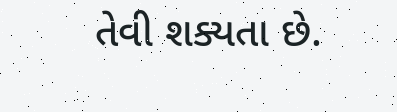તેવી શક્યતા છે.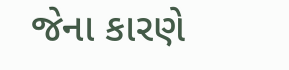જેના કારણે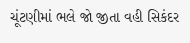ચૂંટણીમાં ભલે જો જીતા વહી સિકંદર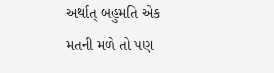અર્થાત્ બહુમતિ એક મતની મળે તો પણ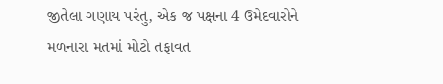જીતેલા ગણાય પરંતુ, એક જ પક્ષના 4 ઉમેદવારોને મળનારા મતમાં મોટો તફાવત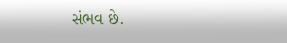સંભવ છે.